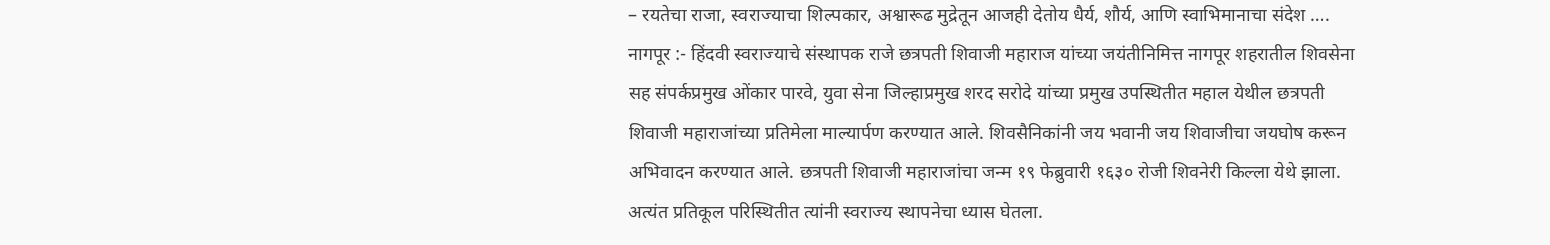– रयतेचा राजा, स्वराज्याचा शिल्पकार, अश्वारूढ मुद्रेतून आजही देतोय धैर्य, शौर्य, आणि स्वाभिमानाचा संदेश ….
नागपूर :- हिंदवी स्वराज्याचे संस्थापक राजे छत्रपती शिवाजी महाराज यांच्या जयंतीनिमित्त नागपूर शहरातील शिवसेना सह संपर्कप्रमुख ओंकार पारवे, युवा सेना जिल्हाप्रमुख शरद सरोदे यांच्या प्रमुख उपस्थितीत महाल येथील छत्रपती शिवाजी महाराजांच्या प्रतिमेला माल्यार्पण करण्यात आले. शिवसैनिकांनी जय भवानी जय शिवाजीचा जयघोष करून अभिवादन करण्यात आले. छत्रपती शिवाजी महाराजांचा जन्म १९ फेब्रुवारी १६३० रोजी शिवनेरी किल्ला येथे झाला. अत्यंत प्रतिकूल परिस्थितीत त्यांनी स्वराज्य स्थापनेचा ध्यास घेतला.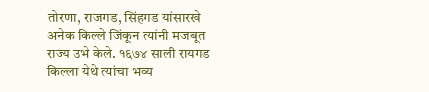तोरणा, राजगड, सिंहगड यांसारखे अनेक किल्ले जिंकून त्यांनी मजबूत राज्य उभे केले. १६७४ साली रायगड किल्ला येथे त्यांचा भव्य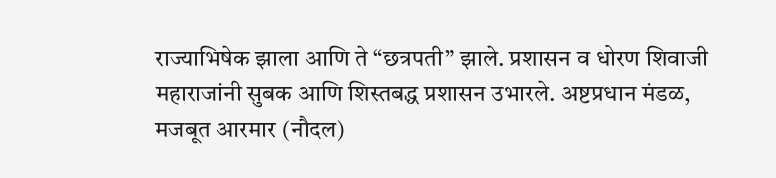राज्याभिषेक झाला आणि ते “छत्रपती” झाले. प्रशासन व धोरण शिवाजी महाराजांनी सुबक आणि शिस्तबद्ध प्रशासन उभारले. अष्टप्रधान मंडळ, मजबूत आरमार (नौदल)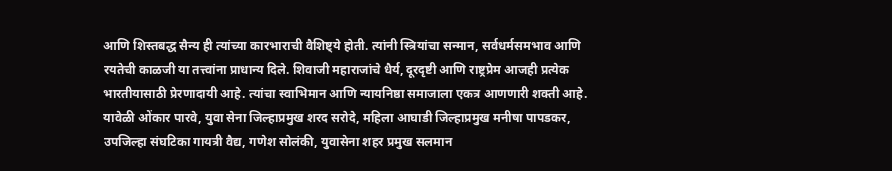आणि शिस्तबद्ध सैन्य ही त्यांच्या कारभाराची वैशिष्ट्ये होती. त्यांनी स्त्रियांचा सन्मान, सर्वधर्मसमभाव आणि रयतेची काळजी या तत्त्वांना प्राधान्य दिले. शिवाजी महाराजांचे धैर्य, दूरदृष्टी आणि राष्ट्रप्रेम आजही प्रत्येक भारतीयासाठी प्रेरणादायी आहे. त्यांचा स्वाभिमान आणि न्यायनिष्ठा समाजाला एकत्र आणणारी शक्ती आहे. यावेळी ओंकार पारवे, युवा सेना जिल्हाप्रमुख शरद सरोदे, महिला आघाडी जिल्हाप्रमुख मनीषा पापडकर, उपजिल्हा संघटिका गायत्री वैद्य, गणेश सोलंकी, युवासेना शहर प्रमुख सलमान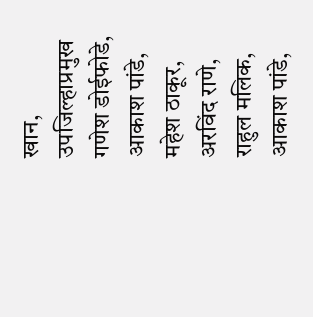खान, उपजिल्हाप्रमुख गणेश डोईफोडे, आकाश पांडे, महेश ठाकूर, अरविंद राणे, राहुल मलिक, आकाश पांडे,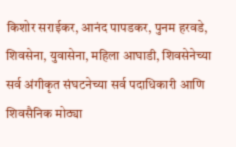किशोर सराईकर, आनंद पापडकर, पुनम हरवडे, शिवसेना, युवासेना, महिला आघाडी, शिवसेनेच्या सर्व अंगीकृत संघटनेच्या सर्व पदाधिकारी आणि शिवसैनिक मोठ्या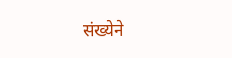संख्येने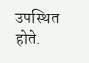उपस्थित होते.